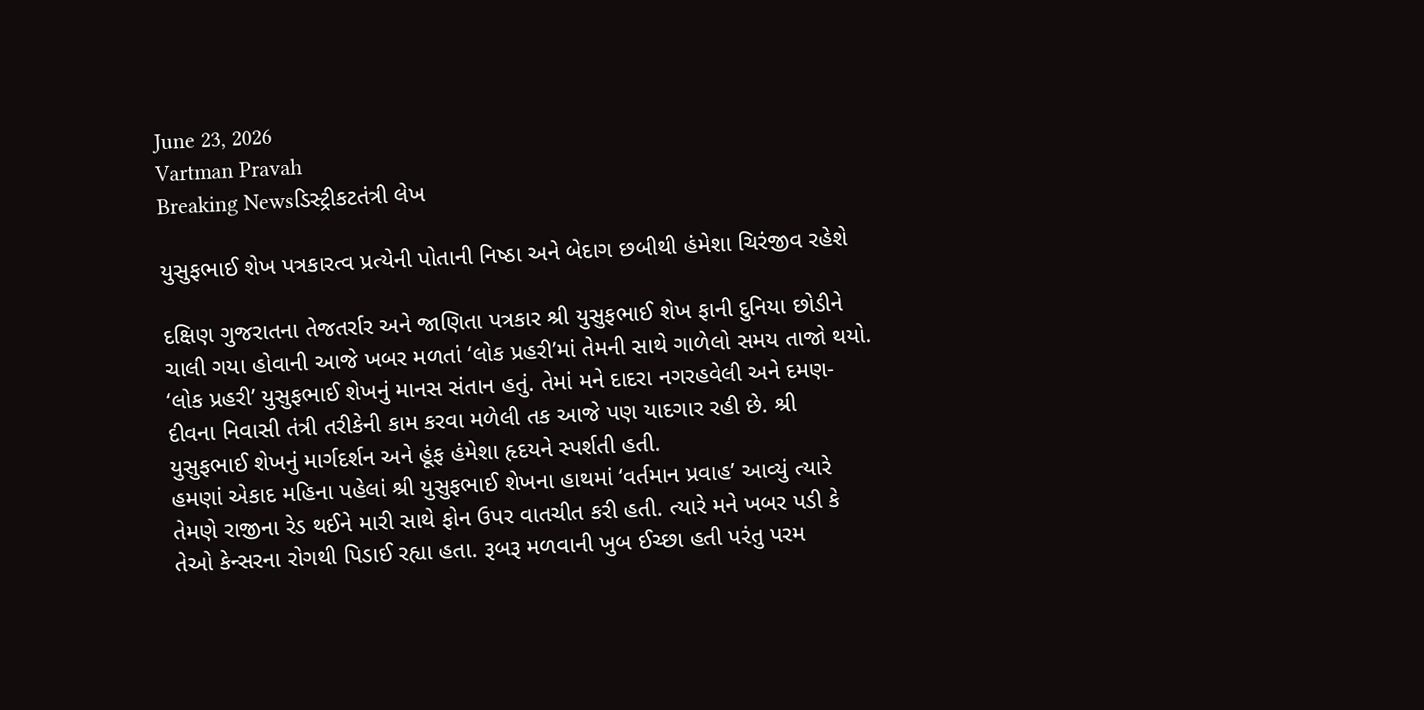June 23, 2026
Vartman Pravah
Breaking Newsડિસ્ટ્રીકટતંત્રી લેખ

યુસુફભાઈ શેખ પત્રકારત્‍વ પ્રત્‍યેની પોતાની નિષ્‍ઠા અને બેદાગ છબીથી હંમેશા ચિરંજીવ રહેશે

દક્ષિણ ગુજરાતના તેજતર્રાર અને જાણિતા પત્રકાર શ્રી યુસુફભાઈ શેખ ફાની દુનિયા છોડીને ચાલી ગયા હોવાની આજે ખબર મળતાં ‘લોક પ્રહરી’માં તેમની સાથે ગાળેલો સમય તાજો થયો. ‘લોક પ્રહરી’ યુસુફભાઈ શેખનું માનસ સંતાન હતું. તેમાં મને દાદરા નગરહવેલી અને દમણ-દીવના નિવાસી તંત્રી તરીકેની કામ કરવા મળેલી તક આજે પણ યાદગાર રહી છે. શ્રી યુસુફભાઈ શેખનું માર્ગદર્શન અને હૂંફ હંમેશા હૃદયને સ્‍પર્શતી હતી.
હમણાં એકાદ મહિના પહેલાં શ્રી યુસુફભાઈ શેખના હાથમાં ‘વર્તમાન પ્રવાહ’ આવ્‍યું ત્‍યારે તેમણે રાજીના રેડ થઈને મારી સાથે ફોન ઉપર વાતચીત કરી હતી. ત્‍યારે મને ખબર પડી કે તેઓ કેન્‍સરના રોગથી પિડાઈ રહ્યા હતા. રૂબરૂ મળવાની ખુબ ઈચ્‍છા હતી પરંતુ પરમ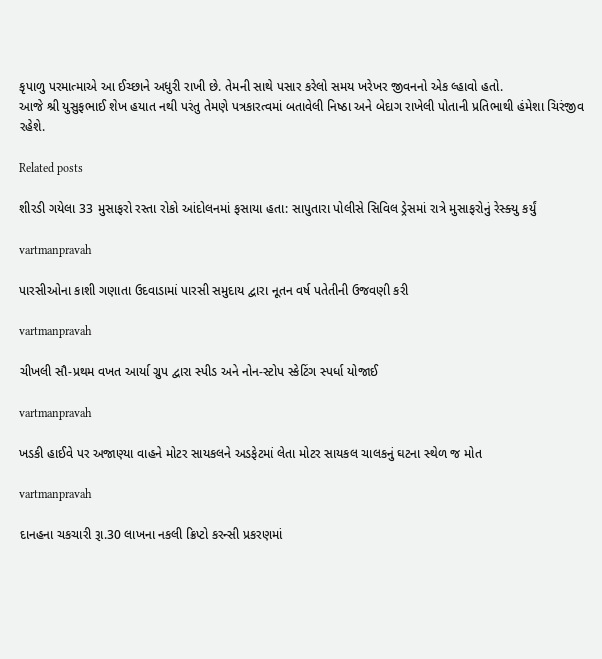કૃપાળુ પરમાત્‍માએ આ ઈચ્‍છાને અધુરી રાખી છે. તેમની સાથે પસાર કરેલો સમય ખરેખર જીવનનો એક લ્‍હાવો હતો.
આજે શ્રી યુસુફભાઈ શેખ હયાત નથી પરંતુ તેમણે પત્રકારત્‍વમાં બતાવેલી નિષ્‍ઠા અને બેદાગ રાખેલી પોતાની પ્રતિભાથી હંમેશા ચિરંજીવ રહેશે.

Related posts

શીરડી ગયેલા 33 મુસાફરો રસ્‍તા રોકો આંદોલનમાં ફસાયા હતા: સાપુતારા પોલીસે સિવિલ ડ્રેસમાં રાત્રે મુસાફરોનું રેસ્‍ક્‍યુ કર્યું

vartmanpravah

પારસીઓના કાશી ગણાતા ઉદવાડામાં પારસી સમુદાય દ્વારા નૂતન વર્ષ પતેતીની ઉજવણી કરી

vartmanpravah

ચીખલી સૌ-પ્રથમ વખત આર્યા ગ્રુપ દ્વારા સ્‍પીડ અને નોન-સ્‍ટોપ સ્‍કેટિંગ સ્‍પર્ધા યોજાઈ

vartmanpravah

ખડકી હાઈવે પર અજાણ્‍યા વાહને મોટર સાયકલને અડફેટમાં લેતા મોટર સાયકલ ચાલકનું ઘટના સ્‍થેળ જ મોત

vartmanpravah

દાનહના ચકચારી રૂા.30 લાખના નકલી ક્રિપ્‍ટો કરન્‍સી પ્રકરણમાં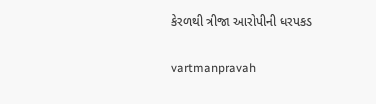કેરળથી ત્રીજા આરોપીની ધરપકડ

vartmanpravah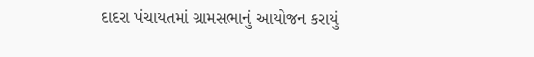દાદરા પંચાયતમાં ગ્રામસભાનું આયોજન કરાયું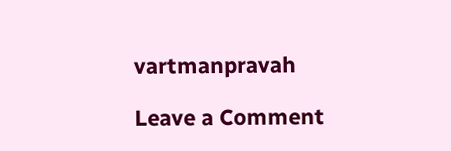vartmanpravah

Leave a Comment